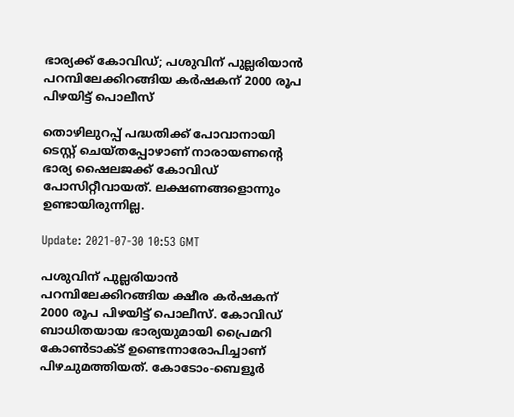ഭാര്യക്ക് കോവിഡ്; പശുവിന് പുല്ലരിയാന്‍ പറമ്പിലേക്കിറങ്ങിയ കര്‍ഷകന് 2000 രൂപ പിഴയിട്ട് പൊലീസ്

തൊഴിലുറപ്പ് പദ്ധതിക്ക് പോവാനായി ടെസ്റ്റ് ചെയ്തപ്പോഴാണ് നാരായണന്റെ ഭാര്യ ഷൈലജക്ക് കോവിഡ് പോസിറ്റീവായത്. ലക്ഷണങ്ങളൊന്നും ഉണ്ടായിരുന്നില്ല.

Update: 2021-07-30 10:53 GMT

പശുവിന് പുല്ലരിയാന്‍ പറമ്പിലേക്കിറങ്ങിയ ക്ഷീര കര്‍ഷകന് 2000 രൂപ പിഴയിട്ട് പൊലീസ്. കോവിഡ് ബാധിതയായ ഭാര്യയുമായി പ്രൈമറി കോണ്‍ടാക്ട് ഉണ്ടെന്നാരോപിച്ചാണ് പിഴചുമത്തിയത്. കോടോം-ബെളൂര്‍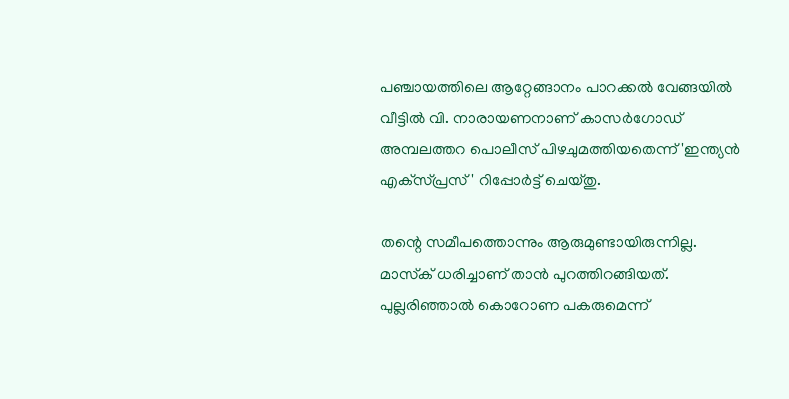പഞ്ചായത്തിലെ ആറ്റേങ്ങാനം പാറക്കല്‍ വേങ്ങയില്‍ വീട്ടില്‍ വി. നാരായണനാണ് കാസര്‍ഗോഡ് അമ്പലത്തറ പൊലീസ് പിഴചുമത്തിയതെന്ന് 'ഇന്ത്യന്‍ എക്‌സ്പ്രസ്' റിപ്പോര്‍ട്ട് ചെയ്തു.

തന്റെ സമീപത്തൊന്നും ആരുമുണ്ടായിരുന്നില്ല. മാസ്‌ക് ധരിച്ചാണ് താന്‍ പുറത്തിറങ്ങിയത്. പുല്ലരിഞ്ഞാല്‍ കൊറോണ പകരുമെന്ന്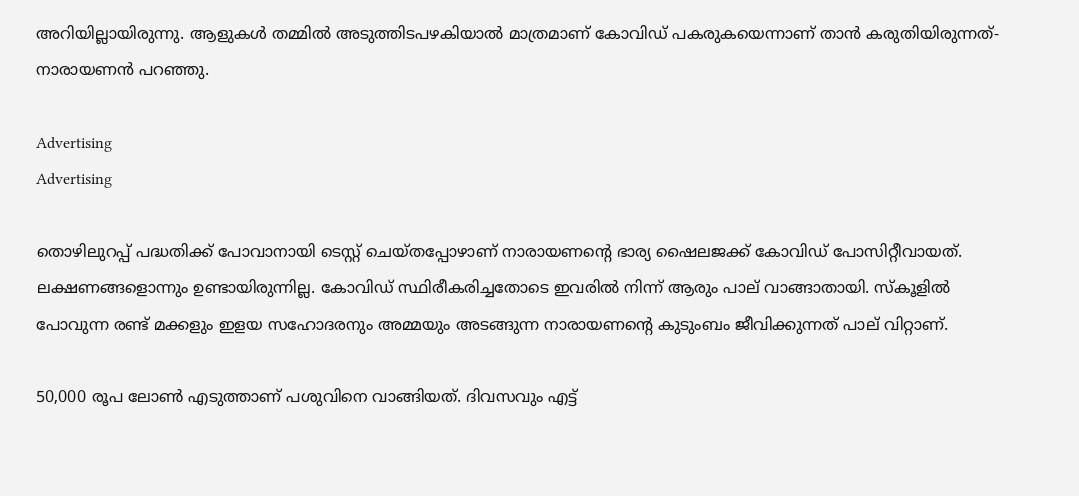അറിയില്ലായിരുന്നു. ആളുകള്‍ തമ്മില്‍ അടുത്തിടപഴകിയാല്‍ മാത്രമാണ് കോവിഡ് പകരുകയെന്നാണ് താന്‍ കരുതിയിരുന്നത്-നാരായണന്‍ പറഞ്ഞു.

Advertising
Advertising

തൊഴിലുറപ്പ് പദ്ധതിക്ക് പോവാനായി ടെസ്റ്റ് ചെയ്തപ്പോഴാണ് നാരായണന്റെ ഭാര്യ ഷൈലജക്ക് കോവിഡ് പോസിറ്റീവായത്. ലക്ഷണങ്ങളൊന്നും ഉണ്ടായിരുന്നില്ല. കോവിഡ് സ്ഥിരീകരിച്ചതോടെ ഇവരില്‍ നിന്ന് ആരും പാല് വാങ്ങാതായി. സ്‌കൂളില്‍ പോവുന്ന രണ്ട് മക്കളും ഇളയ സഹോദരനും അമ്മയും അടങ്ങുന്ന നാരായണന്റെ കുടുംബം ജീവിക്കുന്നത് പാല് വിറ്റാണ്.

50,000 രൂപ ലോണ്‍ എടുത്താണ് പശുവിനെ വാങ്ങിയത്. ദിവസവും എട്ട്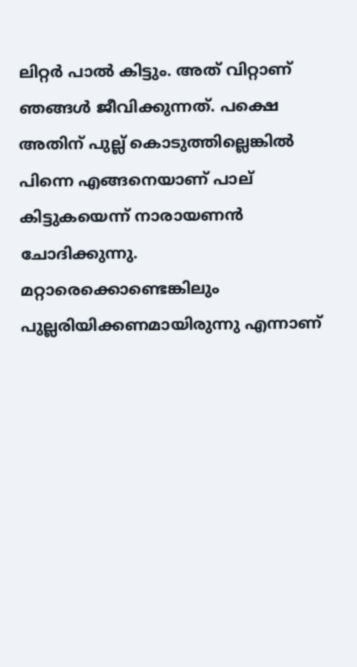ലിറ്റര്‍ പാല്‍ കിട്ടും. അത് വിറ്റാണ് ഞങ്ങള്‍ ജീവിക്കുന്നത്. പക്ഷെ അതിന് പുല്ല് കൊടുത്തില്ലെങ്കില്‍ പിന്നെ എങ്ങനെയാണ് പാല് കിട്ടുകയെന്ന് നാരായണന്‍ ചോദിക്കുന്നു. മറ്റാരെക്കൊണ്ടെങ്കിലും പുല്ലരിയിക്കണമായിരുന്നു എന്നാണ്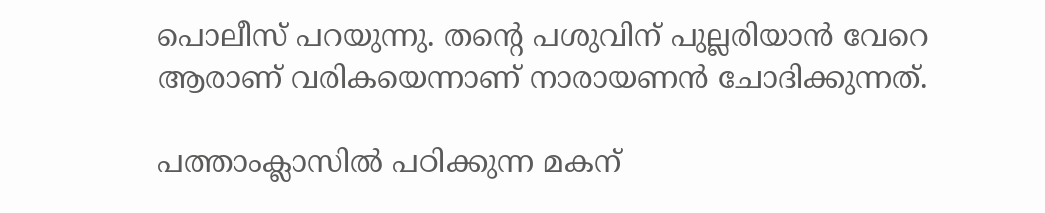പൊലീസ് പറയുന്നു. തന്റെ പശുവിന് പുല്ലരിയാന്‍ വേറെ ആരാണ് വരികയെന്നാണ് നാരായണന്‍ ചോദിക്കുന്നത്.

പത്താംക്ലാസില്‍ പഠിക്കുന്ന മകന്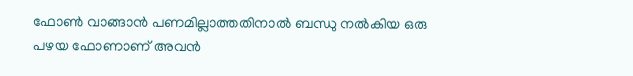ഫോണ്‍ വാങ്ങാന്‍ പണമില്ലാത്തതിനാല്‍ ബന്ധു നല്‍കിയ ഒരു പഴയ ഫോണാണ് അവന്‍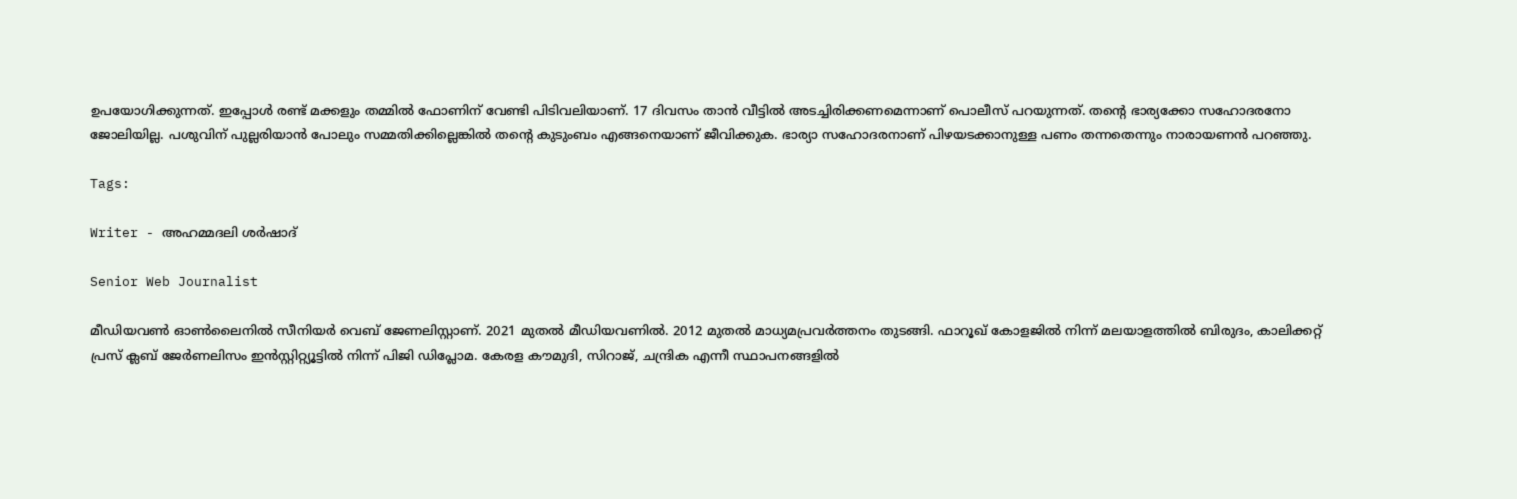ഉപയോഗിക്കുന്നത്. ഇപ്പോള്‍ രണ്ട് മക്കളും തമ്മില്‍ ഫോണിന് വേണ്ടി പിടിവലിയാണ്. 17 ദിവസം താന്‍ വീട്ടില്‍ അടച്ചിരിക്കണമെന്നാണ് പൊലീസ് പറയുന്നത്. തന്റെ ഭാര്യക്കോ സഹോദരനോ ജോലിയില്ല. പശുവിന് പുല്ലരിയാന്‍ പോലും സമ്മതിക്കില്ലെങ്കില്‍ തന്റെ കുടുംബം എങ്ങനെയാണ് ജീവിക്കുക. ഭാര്യാ സഹോദരനാണ് പിഴയടക്കാനുള്ള പണം തന്നതെന്നും നാരായണന്‍ പറഞ്ഞു.

Tags:

Writer - അഹമ്മദലി ശര്‍ഷാദ്

Senior Web Journalist

മീഡിയവൺ ഓൺലൈനിൽ സീനിയർ വെബ് ജേണലിസ്റ്റാണ്. 2021 മുതൽ മീഡിയവണിൽ. 2012 മുതൽ മാധ്യമപ്രവർത്തനം തുടങ്ങി. ഫാറൂഖ് കോളജിൽ നിന്ന് മലയാളത്തിൽ ബിരുദം, കാലിക്കറ്റ് പ്രസ് ക്ലബ് ജേർണലിസം ഇൻസ്റ്റിറ്റ്യൂട്ടിൽ നിന്ന് പിജി ഡിപ്ലോമ. കേരള കൗമുദി, സിറാജ്, ചന്ദ്രിക എന്നീ സ്ഥാപനങ്ങളിൽ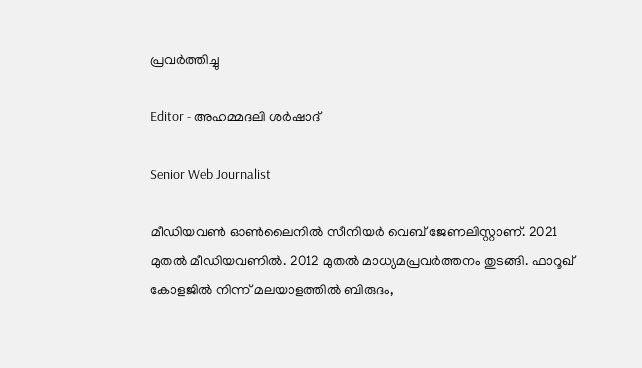പ്രവർത്തിച്ചു

Editor - അഹമ്മദലി ശര്‍ഷാദ്

Senior Web Journalist

മീഡിയവൺ ഓൺലൈനിൽ സീനിയർ വെബ് ജേണലിസ്റ്റാണ്. 2021 മുതൽ മീഡിയവണിൽ. 2012 മുതൽ മാധ്യമപ്രവർത്തനം തുടങ്ങി. ഫാറൂഖ് കോളജിൽ നിന്ന് മലയാളത്തിൽ ബിരുദം,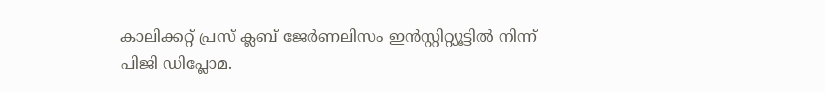കാലിക്കറ്റ് പ്രസ് ക്ലബ് ജേർണലിസം ഇൻസ്റ്റിറ്റ്യൂട്ടിൽ നിന്ന് പിജി ഡിപ്ലോമ.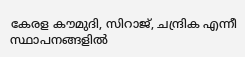കേരള കൗമുദി, സിറാജ്, ചന്ദ്രിക എന്നീ സ്ഥാപനങ്ങളിൽ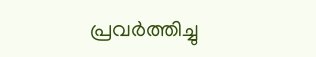പ്രവർത്തിച്ചു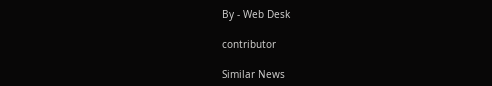By - Web Desk

contributor

Similar News